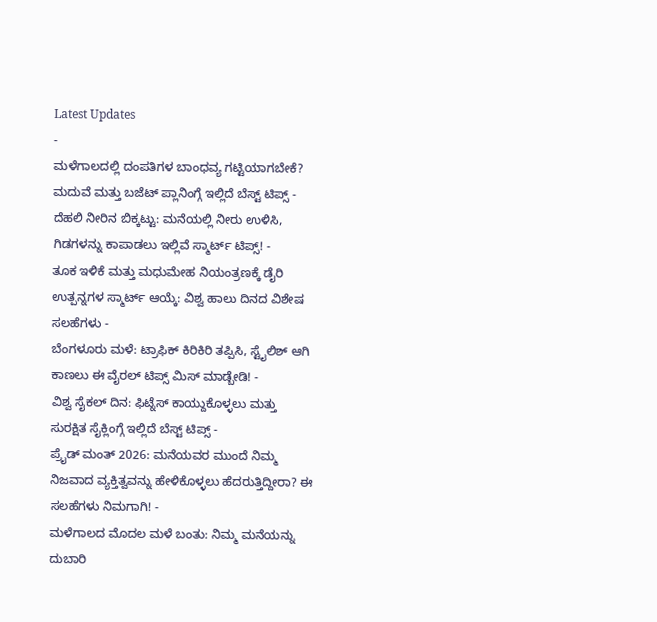Latest Updates
-
ಮಳೆಗಾಲದಲ್ಲಿ ದಂಪತಿಗಳ ಬಾಂಧವ್ಯ ಗಟ್ಟಿಯಾಗಬೇಕೆ? ಮದುವೆ ಮತ್ತು ಬಜೆಟ್ ಪ್ಲಾನಿಂಗ್ಗೆ ಇಲ್ಲಿದೆ ಬೆಸ್ಟ್ ಟಿಪ್ಸ್ -
ದೆಹಲಿ ನೀರಿನ ಬಿಕ್ಕಟ್ಟು: ಮನೆಯಲ್ಲಿ ನೀರು ಉಳಿಸಿ, ಗಿಡಗಳನ್ನು ಕಾಪಾಡಲು ಇಲ್ಲಿವೆ ಸ್ಮಾರ್ಟ್ ಟಿಪ್ಸ್! -
ತೂಕ ಇಳಿಕೆ ಮತ್ತು ಮಧುಮೇಹ ನಿಯಂತ್ರಣಕ್ಕೆ ಡೈರಿ ಉತ್ಪನ್ನಗಳ ಸ್ಮಾರ್ಟ್ ಆಯ್ಕೆ: ವಿಶ್ವ ಹಾಲು ದಿನದ ವಿಶೇಷ ಸಲಹೆಗಳು -
ಬೆಂಗಳೂರು ಮಳೆ: ಟ್ರಾಫಿಕ್ ಕಿರಿಕಿರಿ ತಪ್ಪಿಸಿ, ಸ್ಟೈಲಿಶ್ ಆಗಿ ಕಾಣಲು ಈ ವೈರಲ್ ಟಿಪ್ಸ್ ಮಿಸ್ ಮಾಡ್ಬೇಡಿ! -
ವಿಶ್ವ ಸೈಕಲ್ ದಿನ: ಫಿಟ್ನೆಸ್ ಕಾಯ್ದುಕೊಳ್ಳಲು ಮತ್ತು ಸುರಕ್ಷಿತ ಸೈಕ್ಲಿಂಗ್ಗೆ ಇಲ್ಲಿದೆ ಬೆಸ್ಟ್ ಟಿಪ್ಸ್ -
ಪ್ರೈಡ್ ಮಂತ್ 2026: ಮನೆಯವರ ಮುಂದೆ ನಿಮ್ಮ ನಿಜವಾದ ವ್ಯಕ್ತಿತ್ವವನ್ನು ಹೇಳಿಕೊಳ್ಳಲು ಹೆದರುತ್ತಿದ್ದೀರಾ? ಈ ಸಲಹೆಗಳು ನಿಮಗಾಗಿ! -
ಮಳೆಗಾಲದ ಮೊದಲ ಮಳೆ ಬಂತು: ನಿಮ್ಮ ಮನೆಯನ್ನು ದುಬಾರಿ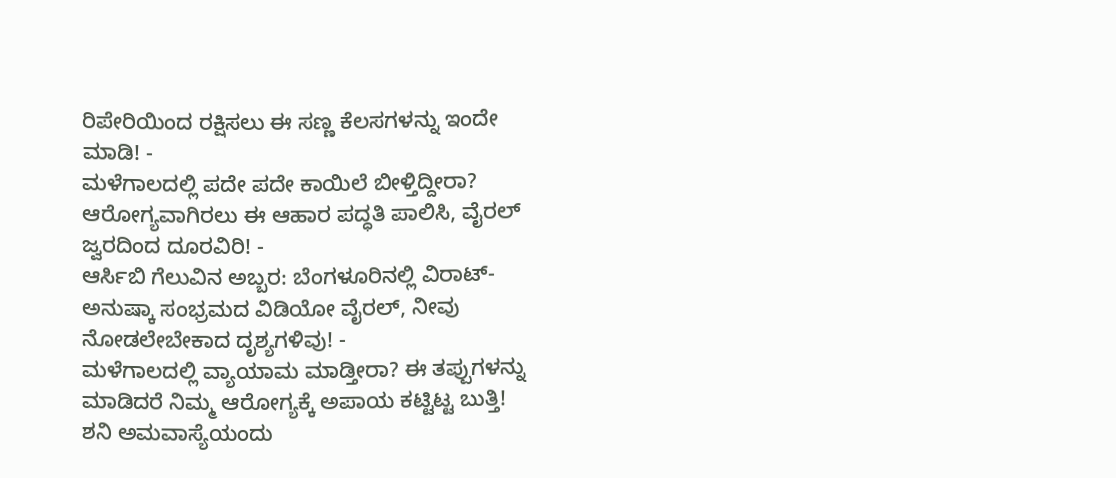ರಿಪೇರಿಯಿಂದ ರಕ್ಷಿಸಲು ಈ ಸಣ್ಣ ಕೆಲಸಗಳನ್ನು ಇಂದೇ ಮಾಡಿ! -
ಮಳೆಗಾಲದಲ್ಲಿ ಪದೇ ಪದೇ ಕಾಯಿಲೆ ಬೀಳ್ತಿದ್ದೀರಾ? ಆರೋಗ್ಯವಾಗಿರಲು ಈ ಆಹಾರ ಪದ್ಧತಿ ಪಾಲಿಸಿ, ವೈರಲ್ ಜ್ವರದಿಂದ ದೂರವಿರಿ! -
ಆರ್ಸಿಬಿ ಗೆಲುವಿನ ಅಬ್ಬರ: ಬೆಂಗಳೂರಿನಲ್ಲಿ ವಿರಾಟ್-ಅನುಷ್ಕಾ ಸಂಭ್ರಮದ ವಿಡಿಯೋ ವೈರಲ್, ನೀವು ನೋಡಲೇಬೇಕಾದ ದೃಶ್ಯಗಳಿವು! -
ಮಳೆಗಾಲದಲ್ಲಿ ವ್ಯಾಯಾಮ ಮಾಡ್ತೀರಾ? ಈ ತಪ್ಪುಗಳನ್ನು ಮಾಡಿದರೆ ನಿಮ್ಮ ಆರೋಗ್ಯಕ್ಕೆ ಅಪಾಯ ಕಟ್ಟಿಟ್ಟ ಬುತ್ತಿ!
ಶನಿ ಅಮವಾಸ್ಯೆಯಂದು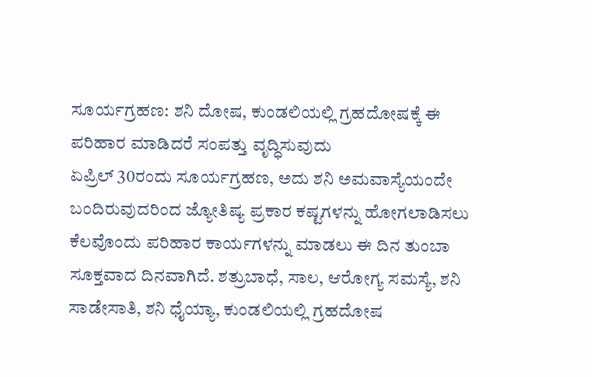ಸೂರ್ಯಗ್ರಹಣ: ಶನಿ ದೋಷ, ಕುಂಡಲಿಯಲ್ಲಿ ಗ್ರಹದೋಷಕ್ಕೆ ಈ ಪರಿಹಾರ ಮಾಡಿದರೆ ಸಂಪತ್ತು ವೃದ್ಧಿಸುವುದು
ಏಪ್ರಿಲ್ 30ರಂದು ಸೂರ್ಯಗ್ರಹಣ, ಅದು ಶನಿ ಅಮವಾಸ್ಯೆಯಂದೇ ಬಂದಿರುವುದರಿಂದ ಜ್ಯೋತಿಷ್ಯ ಪ್ರಕಾರ ಕಷ್ಟಗಳನ್ನು ಹೋಗಲಾಡಿಸಲು ಕೆಲವೊಂದು ಪರಿಹಾರ ಕಾರ್ಯಗಳನ್ನು ಮಾಡಲು ಈ ದಿನ ತುಂಬಾ ಸೂಕ್ತವಾದ ದಿನವಾಗಿದೆ. ಶತ್ರುಬಾಧೆ, ಸಾಲ, ಆರೋಗ್ಯ ಸಮಸ್ಯೆ, ಶನಿ ಸಾಡೇಸಾತಿ, ಶನಿ ಧೈಯ್ಯಾ, ಕುಂಡಲಿಯಲ್ಲಿ ಗ್ರಹದೋಷ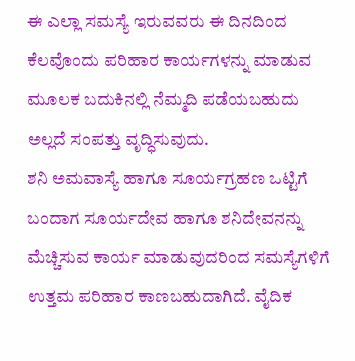ಈ ಎಲ್ಲಾ ಸಮಸ್ಯೆ ಇರುವವರು ಈ ದಿನದಿಂದ ಕೆಲವೊಂದು ಪರಿಹಾರ ಕಾರ್ಯಗಳನ್ನು ಮಾಡುವ ಮೂಲಕ ಬದುಕಿನಲ್ಲಿ ನೆಮ್ಮದಿ ಪಡೆಯಬಹುದು ಅಲ್ಲದೆ ಸಂಪತ್ತು ವೃದ್ಧಿಸುವುದು.
ಶನಿ ಅಮವಾಸ್ಯೆ ಹಾಗೂ ಸೂರ್ಯಗ್ರಹಣ ಒಟ್ಟಿಗೆ ಬಂದಾಗ ಸೂರ್ಯದೇವ ಹಾಗೂ ಶನಿದೇವನನ್ನು ಮೆಚ್ಚಿಸುವ ಕಾರ್ಯ ಮಾಡುವುದರಿಂದ ಸಮಸ್ಯೆಗಳಿಗೆ ಉತ್ತಮ ಪರಿಹಾರ ಕಾಣಬಹುದಾಗಿದೆ. ವೈದಿಕ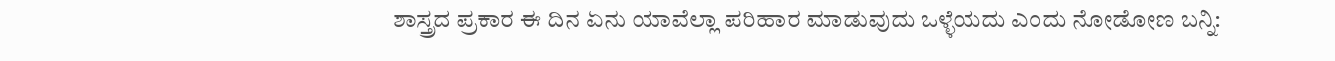ಶಾಸ್ತ್ರದ ಪ್ರಕಾರ ಈ ದಿನ ಏನು ಯಾವೆಲ್ಲಾ ಪರಿಹಾರ ಮಾಡುವುದು ಒಳ್ಳೆಯದು ಎಂದು ನೋಡೋಣ ಬನ್ನಿ: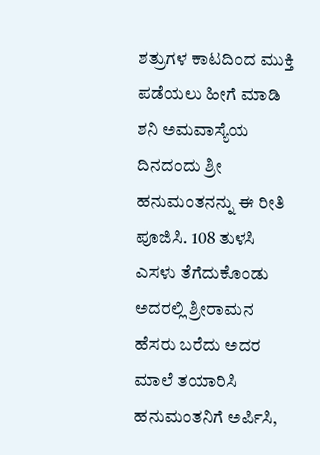ಶತ್ರುಗಳ ಕಾಟದಿಂದ ಮುಕ್ತಿ ಪಡೆಯಲು ಹೀಗೆ ಮಾಡಿ
ಶನಿ ಅಮವಾಸ್ಯೆಯ ದಿನದಂದು ಶ್ರೀ ಹನುಮಂತನನ್ನು ಈ ರೀತಿ ಪೂಜಿಸಿ. 108 ತುಳಸಿ ಎಸಳು ತೆಗೆದುಕೊಂಡು ಅದರಲ್ಲಿ ಶ್ರೀರಾಮನ ಹೆಸರು ಬರೆದು ಅದರ ಮಾಲೆ ತಯಾರಿಸಿ ಹನುಮಂತನಿಗೆ ಅರ್ಪಿಸಿ,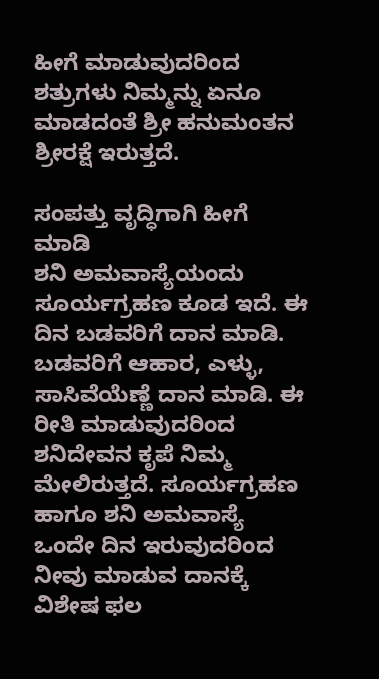ಹೀಗೆ ಮಾಡುವುದರಿಂದ ಶತ್ರುಗಳು ನಿಮ್ಮನ್ನು ಏನೂ ಮಾಡದಂತೆ ಶ್ರೀ ಹನುಮಂತನ ಶ್ರೀರಕ್ಷೆ ಇರುತ್ತದೆ.

ಸಂಪತ್ತು ವೃದ್ಧಿಗಾಗಿ ಹೀಗೆ ಮಾಡಿ
ಶನಿ ಅಮವಾಸ್ಯೆಯಂದು ಸೂರ್ಯಗ್ರಹಣ ಕೂಡ ಇದೆ. ಈ ದಿನ ಬಡವರಿಗೆ ದಾನ ಮಾಡಿ. ಬಡವರಿಗೆ ಆಹಾರ, ಎಳ್ಳು, ಸಾಸಿವೆಯೆಣ್ಣೆ ದಾನ ಮಾಡಿ. ಈ ರೀತಿ ಮಾಡುವುದರಿಂದ ಶನಿದೇವನ ಕೃಪೆ ನಿಮ್ಮ ಮೇಲಿರುತ್ತದೆ. ಸೂರ್ಯಗ್ರಹಣ ಹಾಗೂ ಶನಿ ಅಮವಾಸ್ಯೆ ಒಂದೇ ದಿನ ಇರುವುದರಿಂದ ನೀವು ಮಾಡುವ ದಾನಕ್ಕೆ ವಿಶೇಷ ಫಲ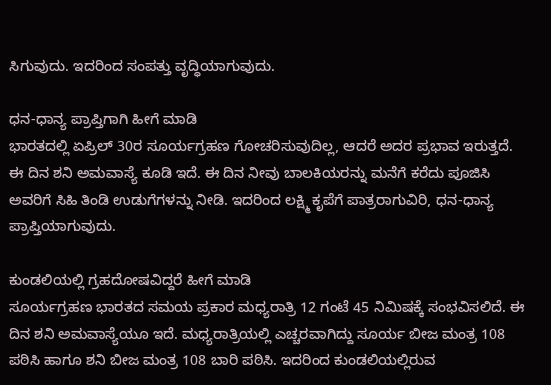ಸಿಗುವುದು. ಇದರಿಂದ ಸಂಪತ್ತು ವೃದ್ಧಿಯಾಗುವುದು.

ಧನ-ಧಾನ್ಯ ಪ್ರಾಪ್ತಿಗಾಗಿ ಹೀಗೆ ಮಾಡಿ
ಭಾರತದಲ್ಲಿ ಏಪ್ರಿಲ್ 30ರ ಸೂರ್ಯಗ್ರಹಣ ಗೋಚರಿಸುವುದಿಲ್ಲ, ಆದರೆ ಅದರ ಪ್ರಭಾವ ಇರುತ್ತದೆ. ಈ ದಿನ ಶನಿ ಅಮವಾಸ್ಯೆ ಕೂಡಿ ಇದೆ. ಈ ದಿನ ನೀವು ಬಾಲಕಿಯರನ್ನು ಮನೆಗೆ ಕರೆದು ಪೂಜಿಸಿ ಅವರಿಗೆ ಸಿಹಿ ತಿಂಡಿ ಉಡುಗೆಗಳನ್ನು ನೀಡಿ. ಇದರಿಂದ ಲಕ್ಷ್ಮಿ ಕೃಪೆಗೆ ಪಾತ್ರರಾಗುವಿರಿ, ಧನ-ಧಾನ್ಯ ಪ್ರಾಪ್ತಿಯಾಗುವುದು.

ಕುಂಡಲಿಯಲ್ಲಿ ಗ್ರಹದೋಷವಿದ್ದರೆ ಹೀಗೆ ಮಾಡಿ
ಸೂರ್ಯಗ್ರಹಣ ಭಾರತದ ಸಮಯ ಪ್ರಕಾರ ಮಧ್ಯರಾತ್ರಿ 12 ಗಂಟೆ 45 ನಿಮಿಷಕ್ಕೆ ಸಂಭವಿಸಲಿದೆ. ಈ ದಿನ ಶನಿ ಅಮವಾಸ್ಯೆಯೂ ಇದೆ. ಮಧ್ಯರಾತ್ರಿಯಲ್ಲಿ ಎಚ್ಚರವಾಗಿದ್ದು ಸೂರ್ಯ ಬೀಜ ಮಂತ್ರ 108 ಪಠಿಸಿ ಹಾಗೂ ಶನಿ ಬೀಜ ಮಂತ್ರ 108 ಬಾರಿ ಪಠಿಸಿ. ಇದರಿಂದ ಕುಂಡಲಿಯಲ್ಲಿರುವ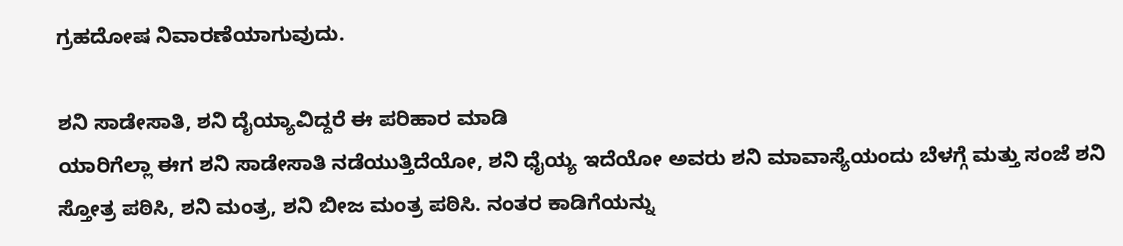ಗ್ರಹದೋಷ ನಿವಾರಣೆಯಾಗುವುದು.

ಶನಿ ಸಾಡೇಸಾತಿ, ಶನಿ ದೈಯ್ಯಾವಿದ್ದರೆ ಈ ಪರಿಹಾರ ಮಾಡಿ
ಯಾರಿಗೆಲ್ಲಾ ಈಗ ಶನಿ ಸಾಡೇಸಾತಿ ನಡೆಯುತ್ತಿದೆಯೋ, ಶನಿ ಧೈಯ್ಯ ಇದೆಯೋ ಅವರು ಶನಿ ಮಾವಾಸ್ಯೆಯಂದು ಬೆಳಗ್ಗೆ ಮತ್ತು ಸಂಜೆ ಶನಿ ಸ್ತೋತ್ರ ಪಠಿಸಿ, ಶನಿ ಮಂತ್ರ, ಶನಿ ಬೀಜ ಮಂತ್ರ ಪಠಿಸಿ. ನಂತರ ಕಾಡಿಗೆಯನ್ನು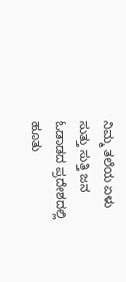ನಿಮ್ಮ ತಲೆಯ ಏಳು ಸುತ್ತು ಸುತ್ತಿ ಜನ ಓಡಾಡದ ಪ್ರದೇಶದಲ್ಲಿ ಹೂತು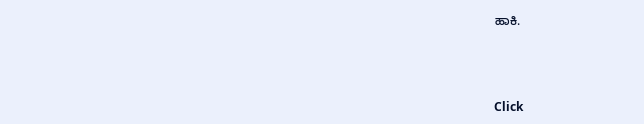ಹಾಕಿ.



Click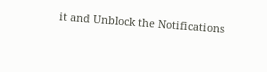it and Unblock the Notifications